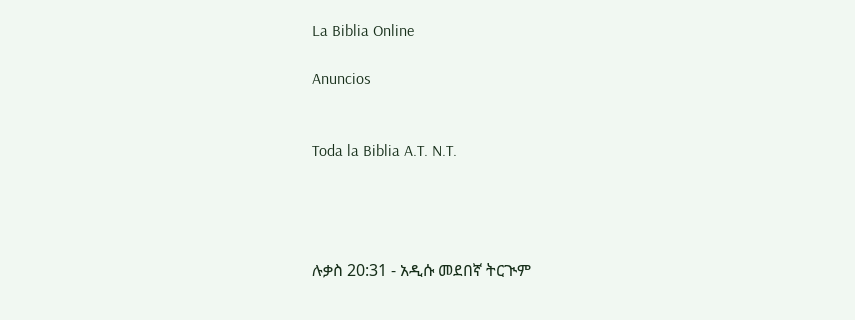La Biblia Online

Anuncios


Toda la Biblia A.T. N.T.




ሉቃስ 20:31 - አዲሱ መደበኛ ትርጒም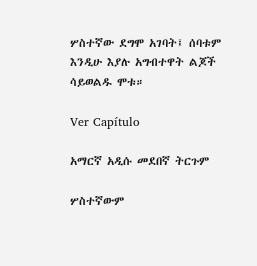ሦስተኛው ደግሞ አገባት፤ ሰባቱም እንዲሁ እያሉ አግብተዋት ልጆች ሳይወልዱ ሞቱ።

Ver Capítulo

አማርኛ አዲሱ መደበኛ ትርጉም

ሦስተኛውም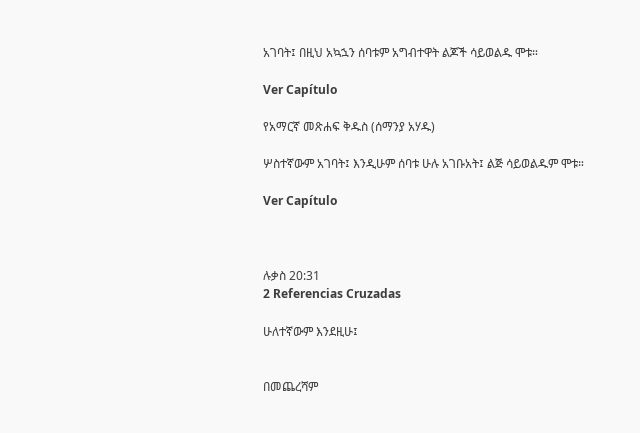አገባት፤ በዚህ አኳኋን ሰባቱም አግብተዋት ልጆች ሳይወልዱ ሞቱ።

Ver Capítulo

የአማርኛ መጽሐፍ ቅዱስ (ሰማንያ አሃዱ)

ሦስተኛውም አገባት፤ እንዲሁም ሰባቱ ሁሉ አገቡአት፤ ልጅ ሳይወልዱም ሞቱ።

Ver Capítulo



ሉቃስ 20:31
2 Referencias Cruzadas

ሁለተኛውም እንደዚሁ፤


በመጨረሻም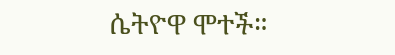ሴትዮዋ ሞተች።